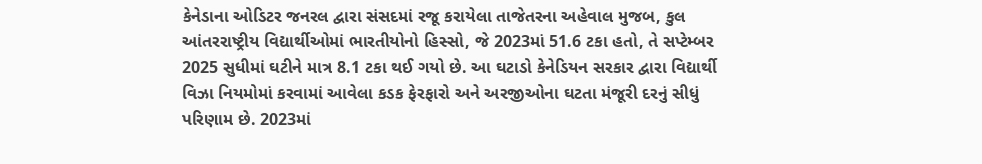કેનેડાના ઓડિટર જનરલ દ્વારા સંસદમાં રજૂ કરાયેલા તાજેતરના અહેવાલ મુજબ, કુલ આંતરરાષ્ટ્રીય વિદ્યાર્થીઓમાં ભારતીયોનો હિસ્સો, જે 2023માં 51.6 ટકા હતો, તે સપ્ટેમ્બર 2025 સુધીમાં ઘટીને માત્ર 8.1 ટકા થઈ ગયો છે. આ ઘટાડો કેનેડિયન સરકાર દ્વારા વિદ્યાર્થી વિઝા નિયમોમાં કરવામાં આવેલા કડક ફેરફારો અને અરજીઓના ઘટતા મંજૂરી દરનું સીધું પરિણામ છે. 2023માં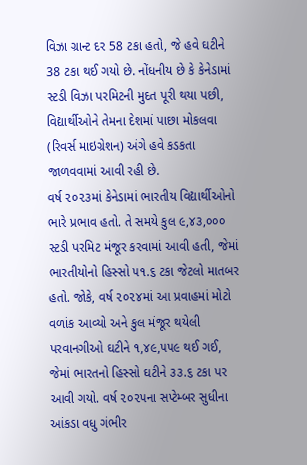વિઝા ગ્રાન્ટ દર 58 ટકા હતો, જે હવે ઘટીને 38 ટકા થઈ ગયો છે. નોંધનીય છે કે કેનેડામાં સ્ટડી વિઝા પરમિટની મુદત પૂરી થયા પછી, વિદ્યાર્થીઓને તેમના દેશમાં પાછા મોકલવા (રિવર્સ માઇગ્રેશન) અંગે હવે કડકતા જાળવવામાં આવી રહી છે.
વર્ષ ૨૦૨૩માં કેનેડામાં ભારતીય વિદ્યાર્થીઓનો ભારે પ્રભાવ હતો. તે સમયે કુલ ૯,૪૩,૦૦૦ સ્ટડી પરમિટ મંજૂર કરવામાં આવી હતી, જેમાં ભારતીયોનો હિસ્સો ૫૧.૬ ટકા જેટલો માતબર હતો. જોકે, વર્ષ ૨૦૨૪માં આ પ્રવાહમાં મોટો વળાંક આવ્યો અને કુલ મંજૂર થયેલી પરવાનગીઓ ઘટીને ૧,૪૯,૫૫૯ થઈ ગઈ, જેમાં ભારતનો હિસ્સો ઘટીને ૩૩.૬ ટકા પર આવી ગયો. વર્ષ ૨૦૨૫ના સપ્ટેમ્બર સુધીના આંકડા વધુ ગંભીર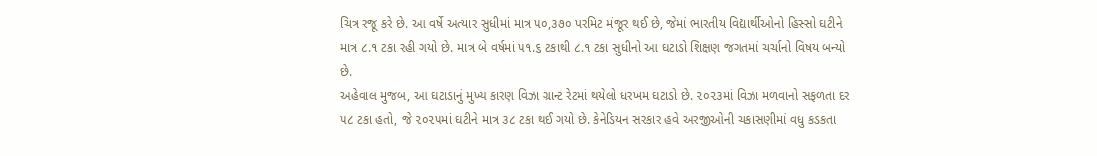ચિત્ર રજૂ કરે છે. આ વર્ષે અત્યાર સુધીમાં માત્ર ૫૦,૩૭૦ પરમિટ મંજૂર થઈ છે, જેમાં ભારતીય વિદ્યાર્થીઓનો હિસ્સો ઘટીને માત્ર ૮.૧ ટકા રહી ગયો છે. માત્ર બે વર્ષમાં ૫૧.૬ ટકાથી ૮.૧ ટકા સુધીનો આ ઘટાડો શિક્ષણ જગતમાં ચર્ચાનો વિષય બન્યો છે.
અહેવાલ મુજબ, આ ઘટાડાનું મુખ્ય કારણ વિઝા ગ્રાન્ટ રેટમાં થયેલો ધરખમ ઘટાડો છે. ૨૦૨૩માં વિઝા મળવાનો સફળતા દર ૫૮ ટકા હતો, જે ૨૦૨૫માં ઘટીને માત્ર ૩૮ ટકા થઈ ગયો છે. કેનેડિયન સરકાર હવે અરજીઓની ચકાસણીમાં વધુ કડકતા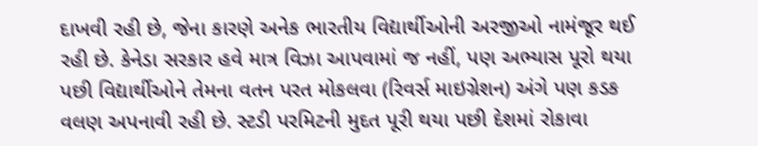દાખવી રહી છે, જેના કારણે અનેક ભારતીય વિદ્યાર્થીઓની અરજીઓ નામંજૂર થઈ રહી છે. કેનેડા સરકાર હવે માત્ર વિઝા આપવામાં જ નહીં, પણ અભ્યાસ પૂરો થયા પછી વિદ્યાર્થીઓને તેમના વતન પરત મોકલવા (રિવર્સ માઇગ્રેશન) અંગે પણ કડક વલણ અપનાવી રહી છે. સ્ટડી પરમિટની મુદત પૂરી થયા પછી દેશમાં રોકાવા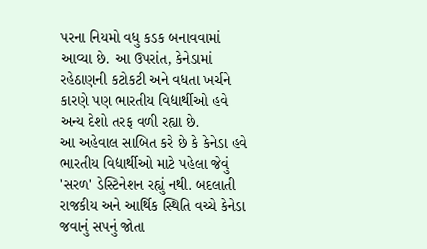પરના નિયમો વધુ કડક બનાવવામાં આવ્યા છે. આ ઉપરાંત, કેનેડામાં રહેઠાણની કટોકટી અને વધતા ખર્ચને કારણે પણ ભારતીય વિદ્યાર્થીઓ હવે અન્ય દેશો તરફ વળી રહ્યા છે.
આ અહેવાલ સાબિત કરે છે કે કેનેડા હવે ભારતીય વિદ્યાર્થીઓ માટે પહેલા જેવું 'સરળ' ડેસ્ટિનેશન રહ્યું નથી. બદલાતી રાજકીય અને આર્થિક સ્થિતિ વચ્ચે કેનેડા જવાનું સપનું જોતા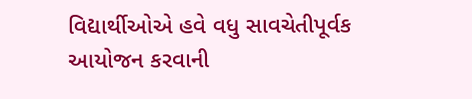વિદ્યાર્થીઓએ હવે વધુ સાવચેતીપૂર્વક આયોજન કરવાની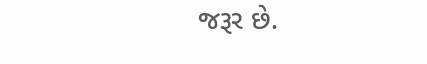જરૂર છે.